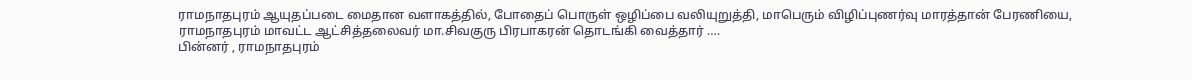ராமநாதபுரம் ஆயுதப்படை மைதான வளாகத்தில், போதைப் பொருள் ஒழிப்பை வலியுறுத்தி, மாபெரும் விழிப்புணர்வு மாரத்தான் பேரணியை, ராமநாதபுரம் மாவட்ட ஆட்சித்தலைவர் மா.சிவகுரு பிரபாகரன் தொடங்கி வைத்தார் ….
பின்னர் , ராமநாதபுரம்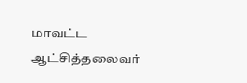மாவட்ட ஆட்சித்தலைவர்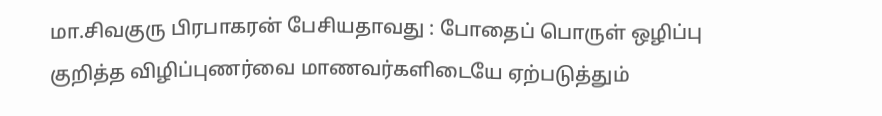மா.சிவகுரு பிரபாகரன் பேசியதாவது : போதைப் பொருள் ஒழிப்பு குறித்த விழிப்புணர்வை மாணவர்களிடையே ஏற்படுத்தும்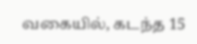வகையில், கடந்த 15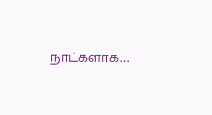நாட்களாக…